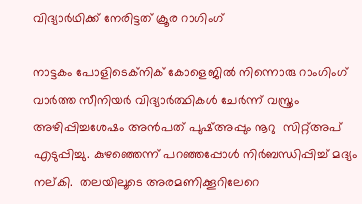വിദ്യാര്‍ഥിക്ക് നേരിട്ടത് ക്രൂര റാഗിംഗ്

നാട്ടകം പോളിടെക്‌നിക് കോളെജില്‍ നിന്നൊരു റാംഗിംഗ് വാര്‍ത്ത സീനിയര്‍ വിദ്യാര്‍ത്ഥികള്‍ ചേര്‍ന്ന് വസ്ത്രം അഴിപ്പിച്ചശേഷം അന്‍പത് പുഷ്അപ്പും നൂറു  സിറ്റ്അപ് എടുപ്പിച്ചു. കുഴഞ്ഞെന്ന് പറഞ്ഞപ്പോള്‍ നിര്‍ബന്ധിപ്പിച്ച് മദ്യം നല്കി.  തലയിലൂടെ അരമണിക്കൂറിലേറെ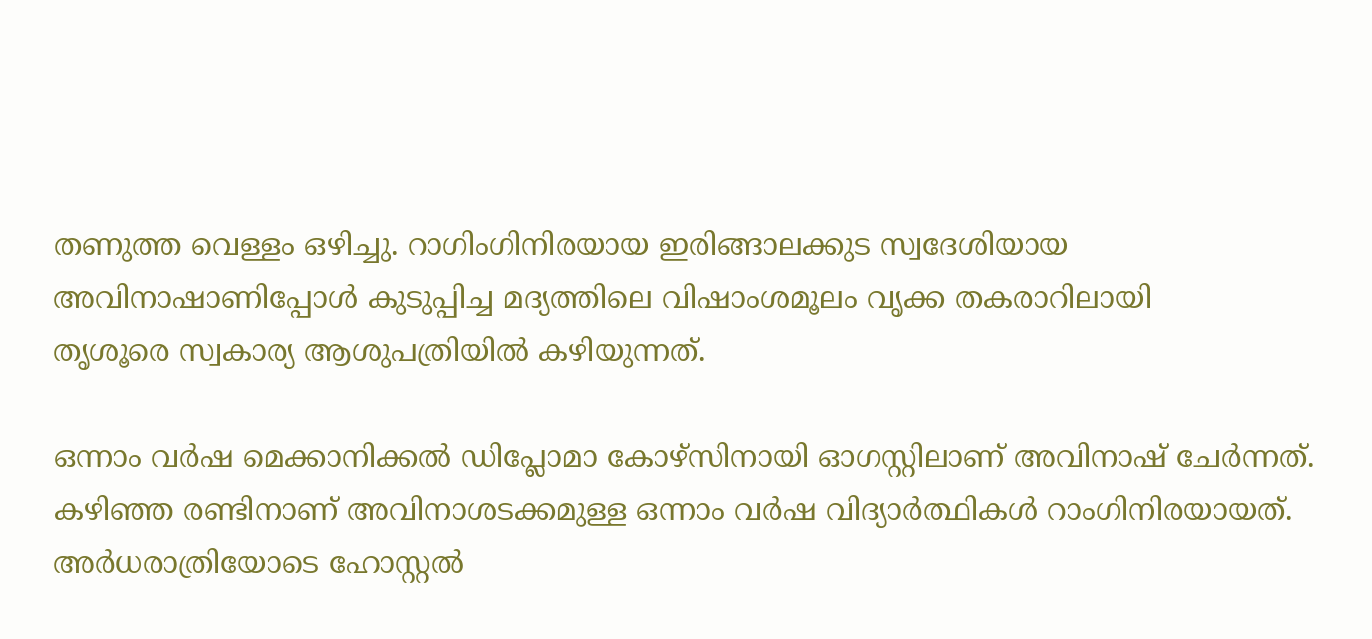തണുത്ത വെള്ളം ഒഴിച്ചു. റാഗിംഗിനിരയായ ഇരിങ്ങാലക്കുട സ്വദേശിയായ അവിനാഷാണിപ്പോള്‍ കുടുപ്പിച്ച മദ്യത്തിലെ വിഷാംശമൂലം വൃക്ക തകരാറിലായി
തൃശൂരെ സ്വകാര്യ ആശുപത്രിയില്‍ കഴിയുന്നത്.

ഒന്നാം വര്‍ഷ മെക്കാനിക്കല്‍ ഡിപ്ലോമാ കോഴ്‌സിനായി ഓഗസ്റ്റിലാണ് അവിനാഷ് ചേര്‍ന്നത്. കഴിഞ്ഞ രണ്ടിനാണ് അവിനാശടക്കമുള്ള ഒന്നാം വര്‍ഷ വിദ്യാര്‍ത്ഥികള്‍ റാംഗിനിരയായത്. അര്‍ധരാത്രിയോടെ ഹോസ്റ്റല്‍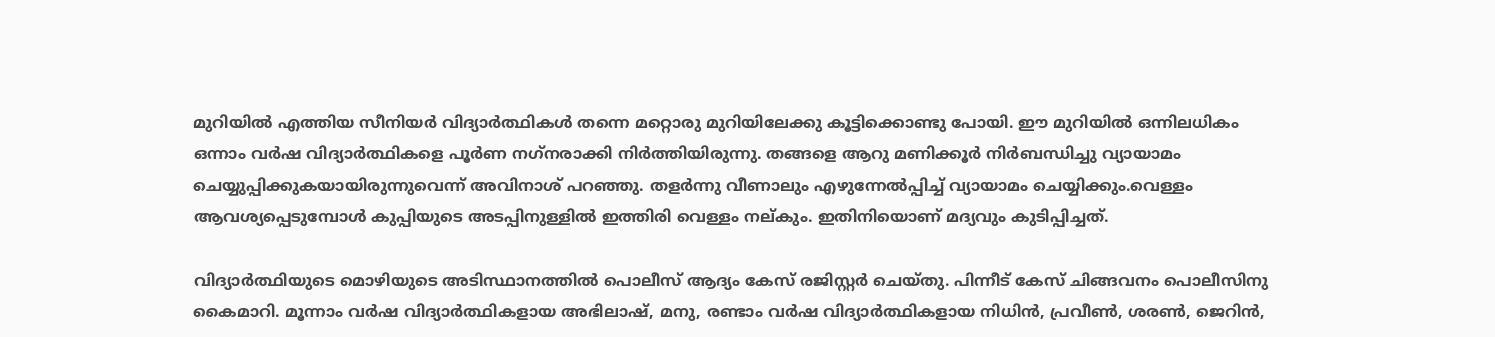മുറിയില്‍ എത്തിയ സീനിയര്‍ വിദ്യാര്‍ത്ഥികള്‍ തന്നെ മറ്റൊരു മുറിയിലേക്കു കൂട്ടിക്കൊണ്ടു പോയി. ഈ മുറിയില്‍ ഒന്നിലധികം ഒന്നാം വര്‍ഷ വിദ്യാര്‍ത്ഥികളെ പൂര്‍ണ നഗ്‌നരാക്കി നിര്‍ത്തിയിരുന്നു. തങ്ങളെ ആറു മണിക്കൂര്‍ നിര്‍ബന്ധിച്ചു വ്യായാമം ചെയ്യുപ്പിക്കുകയായിരുന്നുവെന്ന് അവിനാശ് പറഞ്ഞു. തളര്‍ന്നു വീണാലും എഴുന്നേല്‍പ്പിച്ച് വ്യായാമം ചെയ്യിക്കും.വെള്ളം ആവശ്യപ്പെടുമ്പോള്‍ കുപ്പിയുടെ അടപ്പിനുള്ളില്‍ ഇത്തിരി വെള്ളം നല്കും. ഇതിനിയൊണ് മദ്യവും കുടിപ്പിച്ചത്.

വിദ്യാര്‍ത്ഥിയുടെ മൊഴിയുടെ അടിസ്ഥാനത്തില്‍ പൊലീസ് ആദ്യം കേസ് രജിസ്റ്റര്‍ ചെയ്തു. പിന്നീട് കേസ് ചിങ്ങവനം പൊലീസിനു കൈമാറി. മൂന്നാം വര്‍ഷ വിദ്യാര്‍ത്ഥികളായ അഭിലാഷ്, മനു, രണ്ടാം വര്‍ഷ വിദ്യാര്‍ത്ഥികളായ നിധിന്‍, പ്രവീണ്‍, ശരണ്‍, ജെറിന്‍,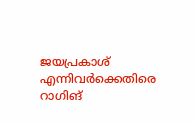ജയപ്രകാശ് എന്നിവര്‍ക്കെതിരെ റാഗിങ്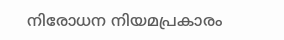നിരോധന നിയമപ്രകാരം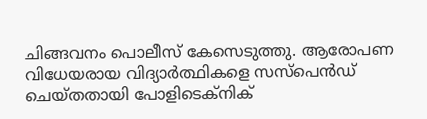ചിങ്ങവനം പൊലീസ് കേസെടുത്തു. ആരോപണ വിധേയരായ വിദ്യാര്‍ത്ഥികളെ സസ്‌പെന്‍ഡ് ചെയ്തതായി പോളിടെക്‌നിക്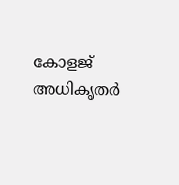കോളജ് അധികൃതര്‍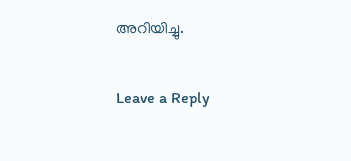അറിയിച്ചു.

Leave a Reply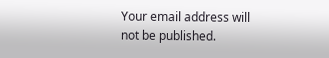Your email address will not be published.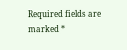Required fields are marked *